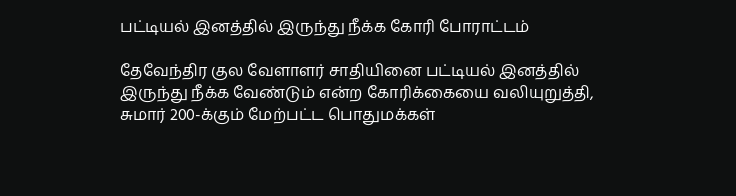பட்டியல் இனத்தில் இருந்து நீக்க கோரி போராட்டம்

தேவேந்திர குல வேளாளர் சாதியினை பட்டியல் இனத்தில் இருந்து நீக்க வேண்டும் என்ற கோரிக்கையை வலியுறுத்தி, சுமார் 200-க்கும் மேற்பட்ட பொதுமக்கள்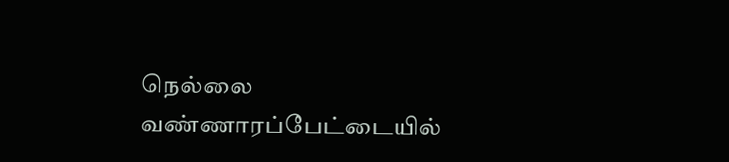நெல்லை வண்ணாரப்பேட்டையில்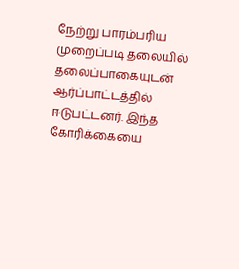நேற்று பாரம்பரிய முறைப்படி தலையில் தலைப்பாகையுடன் ஆர்ப்பாட்டத்தில் ஈடுபட்டனர். இந்த கோரிக்கையை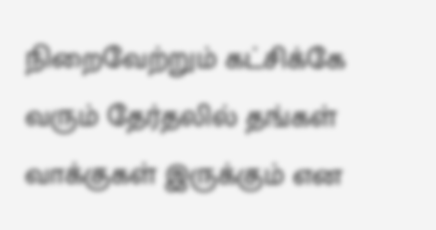நிறைவேற்றும் கட்சிக்கே வரும் தேர்தலில் தங்கள் வாக்குகள் இருக்கும் என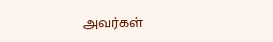அவர்கள்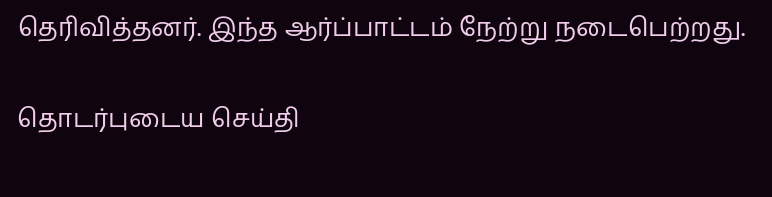தெரிவித்தனர். இந்த ஆர்ப்பாட்டம் நேற்று நடைபெற்றது.

தொடர்புடைய செய்தி